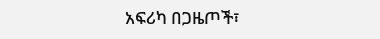አፍሪካ በጋዜጦች፣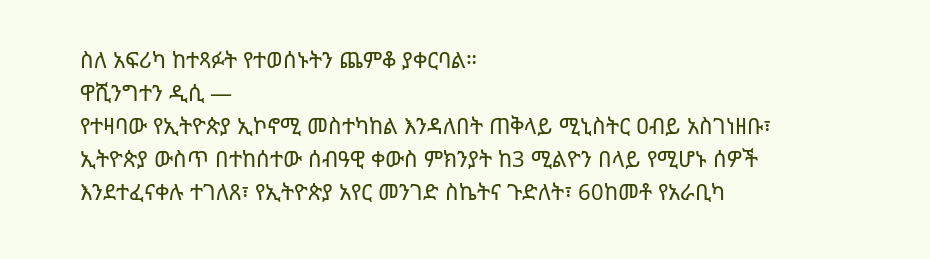ስለ አፍሪካ ከተጻፉት የተወሰኑትን ጨምቆ ያቀርባል።
ዋሺንግተን ዲሲ —
የተዛባው የኢትዮጵያ ኢኮኖሚ መስተካከል እንዳለበት ጠቅላይ ሚኒስትር ዐብይ አስገነዘቡ፣ ኢትዮጵያ ውስጥ በተከሰተው ሰብዓዊ ቀውስ ምክንያት ከ3 ሚልዮን በላይ የሚሆኑ ሰዎች እንደተፈናቀሉ ተገለጸ፣ የኢትዮጵያ አየር መንገድ ስኬትና ጉድለት፣ 60ከመቶ የአራቢካ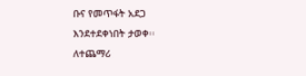ቡና የመጥፋት አደጋ እንደተደቀነበት ታወቀ፡፡
ለተጨማሪ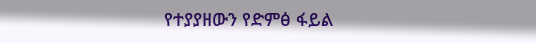የተያያዘውን የድምፅ ፋይል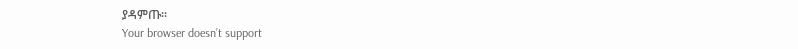ያዳምጡ።
Your browser doesn’t support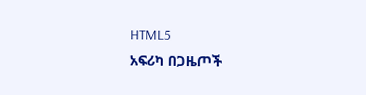HTML5
አፍሪካ በጋዜጦች